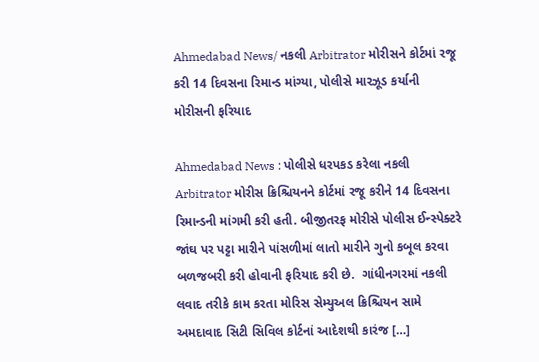Ahmedabad News/ નકલી Arbitrator મોરીસને કોર્ટમાં રજૂ કરી 14 દિવસના રિમાન્ડ માંગ્યા, પોલીસે મારઝૂડ કર્યાની મોરીસની ફરિયાદ

Ahmedabad News : પોલીસે ધરપકડ કરેલા નકલી Arbitrator મોરીસ ક્રિશ્ચિયનને કોર્ટમાં રજૂ કરીને 14 દિવસના રિમાન્ડની માંગમી કરી હતી. બીજીતરફ મોરીસે પોલીસ ઈન્સ્પેક્ટરે જાંઘ પર પટ્ટા મારીને પાંસળીમાં લાતો મારીને ગુનો કબૂલ કરવા બળજબરી કરી હોવાની ફરિયાદ કરી છે.  ગાંધીનગરમાં નકલી લવાદ તરીકે કામ કરતા મોરિસ સેમ્યુઅલ ક્રિશ્ચિયન સામે અમદાવાદ સિટી સિવિલ કોર્ટનાં આદેશથી કારંજ […]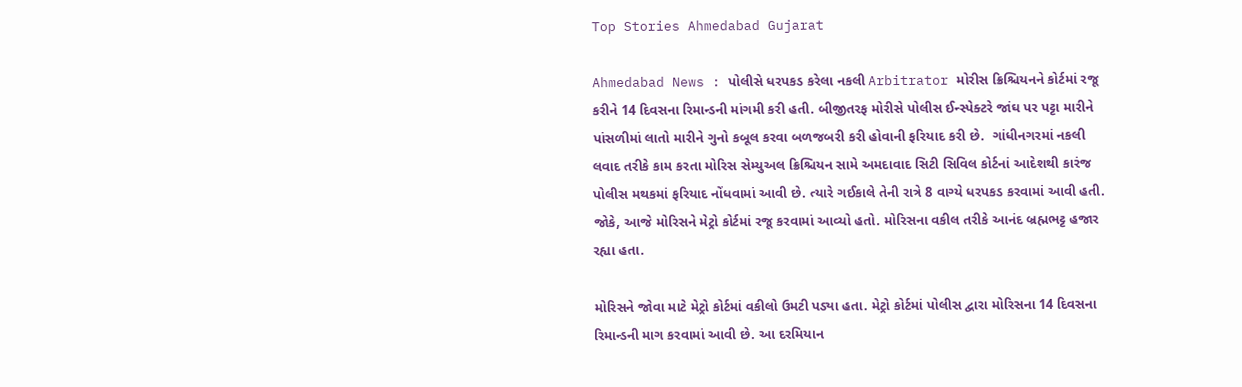Top Stories Ahmedabad Gujarat

Ahmedabad News : પોલીસે ધરપકડ કરેલા નકલી Arbitrator મોરીસ ક્રિશ્ચિયનને કોર્ટમાં રજૂ કરીને 14 દિવસના રિમાન્ડની માંગમી કરી હતી. બીજીતરફ મોરીસે પોલીસ ઈન્સ્પેક્ટરે જાંઘ પર પટ્ટા મારીને પાંસળીમાં લાતો મારીને ગુનો કબૂલ કરવા બળજબરી કરી હોવાની ફરિયાદ કરી છે.  ગાંધીનગરમાં નકલી લવાદ તરીકે કામ કરતા મોરિસ સેમ્યુઅલ ક્રિશ્ચિયન સામે અમદાવાદ સિટી સિવિલ કોર્ટનાં આદેશથી કારંજ પોલીસ મથકમાં ફરિયાદ નોંધવામાં આવી છે. ત્યારે ગઈકાલે તેની રાત્રે 8 વાગ્યે ધરપકડ કરવામાં આવી હતી. જોકે, આજે મોરિસને મેટ્રો કોર્ટમાં રજૂ કરવામાં આવ્યો હતો. મોરિસના વકીલ તરીકે આનંદ બ્રહ્મભટ્ટ હજાર રહ્યા હતા.

મોરિસને જોવા માટે મેટ્રો કોર્ટમાં વકીલો ઉમટી પડ્યા હતા. મેટ્રો કોર્ટમાં પોલીસ દ્વારા મોરિસના 14 દિવસના રિમાન્ડની માગ કરવામાં આવી છે. આ દરમિયાન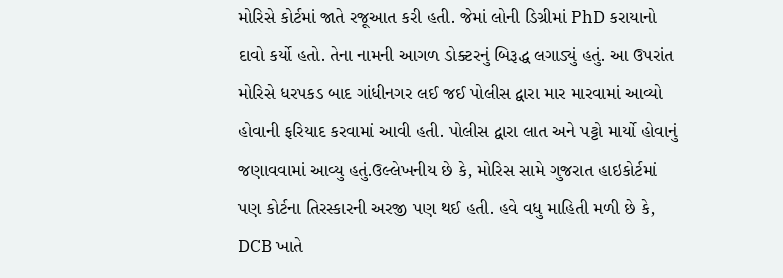મોરિસે કોર્ટમાં જાતે રજૂઆત કરી હતી. જેમાં લોની ડિગ્રીમાં PhD કરાયાનો દાવો કર્યો હતો. તેના નામની આગળ ડોક્ટરનું બિરૂદ્ધ લગાડ્યું હતું. આ ઉપરાંત મોરિસે ધરપકડ બાદ ગાંધીનગર લઈ જઈ પોલીસ દ્વારા માર મારવામાં આવ્યો હોવાની ફરિયાદ કરવામાં આવી હતી. પોલીસ દ્વારા લાત અને પટ્ટો માર્યો હોવાનું જણાવવામાં આવ્યુ હતું.ઉલ્લેખનીય છે કે, મોરિસ સામે ગુજરાત હાઇકોર્ટમાં પણ કોર્ટના તિરસ્કારની અરજી પણ થઈ હતી. હવે વધુ માહિતી મળી છે કે, DCB ખાતે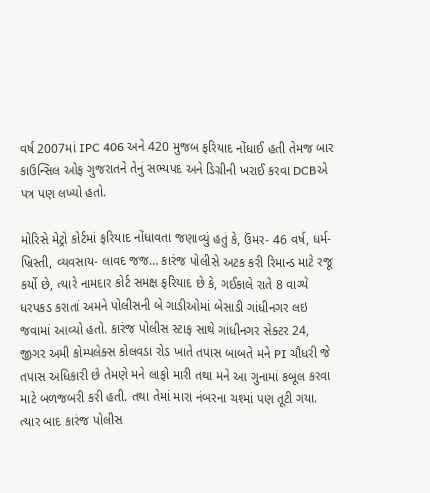વર્ષ 2007માં IPC 406 અને 420 મુજબ ફરિયાદ નોંધાઈ હતી તેમજ બાર કાઉન્સિલ ઓફ ગુજરાતને તેનું સભ્યપદ અને ડિગ્રીની ખરાઈ કરવા DCBએ પત્ર પણ લખ્યો હતો.

મોરિસે મેટ્રો કોર્ટમાં ફરિયાદ નોંધાવતા જણાવ્યું હતું કે, ઉંમર- 46 વર્ષ, ધર્મ- ખ્રિસ્તી, વ્યવસાય- લાવદ જજ… કારંજ પોલીસે અટક કરી રિમાન્ડ માટે રજૂ કર્યો છે, ત્યારે નામદાર કોર્ટ સમક્ષ ફરિયાદ છે કે, ગઈકાલે રાતે 8 વાગ્યે ધરપકડ કરાતાં અમને પોલીસની બે ગાડીઓમાં બેસાડી ગાંધીનગર લઇ જવામાં આવ્યો હતો. કારંજ પોલીસ સ્ટાફ સાથે ગાંધીનગર સેક્ટર 24, જીગર અમી કોમ્પલેક્સ કોલવડા રોડ ખાતે તપાસ બાબતે મને PI ચૌધરી જે તપાસ અધિકારી છે તેમણે મને લાફો મારી તથા મને આ ગુનામાં કબૂલ કરવા માટે બળજબરી કરી હતી. તથા તેમાં મારા નંબરના ચશ્માં પણ તૂટી ગયા. ત્યાર બાદ કારંજ પોલીસ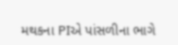મથકના PIએ પાંસળીના ભાગે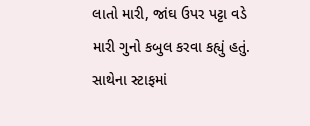લાતો મારી, જાંઘ ઉપર પટ્ટા વડે મારી ગુનો કબુલ કરવા કહ્યું હતું. સાથેના સ્ટાફમાં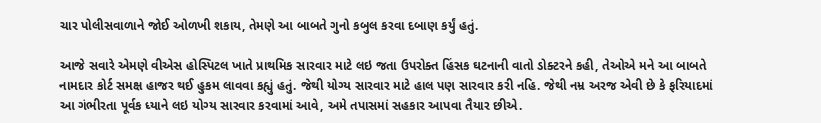ચાર પોલીસવાળાને જોઈ ઓળખી શકાય, તેમણે આ બાબતે ગુનો કબુલ કરવા દબાણ કર્યું હતું.

આજે સવારે એમણે વીએસ હોસ્પિટલ ખાતે પ્રાથમિક સારવાર માટે લઇ જતા ઉપરોક્ત હિંસક ઘટનાની વાતો ડોક્ટરને કહી, તેઓએ મને આ બાબતે નામદાર કોર્ટ સમક્ષ હાજર થઈ હુકમ લાવવા કહ્યું હતું. જેથી યોગ્ય સારવાર માટે હાલ પણ સારવાર કરી નહિ. જેથી નમ્ર અરજ એવી છે કે ફરિયાદમાં આ ગંભીરતા પૂર્વક ધ્યાને લઇ યોગ્ય સારવાર કરવામાં આવે, અમે તપાસમાં સહકાર આપવા તૈયાર છીએ.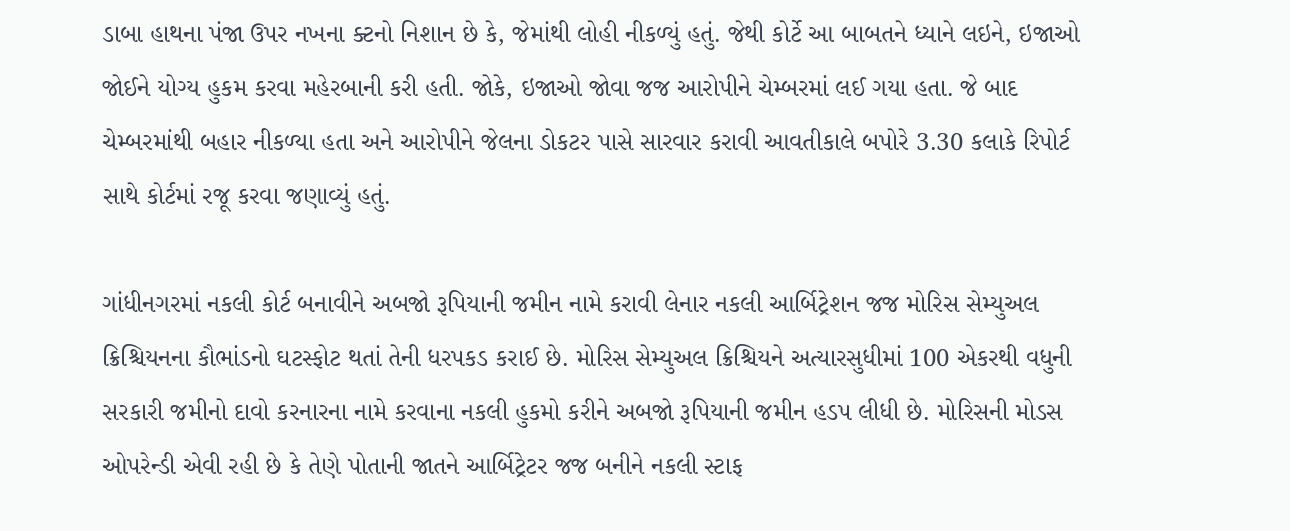ડાબા હાથના પંજા ઉપર નખના ક્ટનો નિશાન છે કે, જેમાંથી લોહી નીકળ્યું હતું. જેથી કોર્ટે આ બાબતને ધ્યાને લઇને, ઇજાઓ જોઈને યોગ્ય હુકમ કરવા મહેરબાની કરી હતી. જોકે, ઇજાઓ જોવા જજ આરોપીને ચેમ્બરમાં લઈ ગયા હતા. જે બાદ ચેમ્બરમાંથી બહાર નીકળ્યા હતા અને આરોપીને જેલના ડોકટર પાસે સારવાર કરાવી આવતીકાલે બપોરે 3.30 કલાકે રિપોર્ટ સાથે કોર્ટમાં રજૂ કરવા જણાવ્યું હતું.

ગાંધીનગરમાં નકલી કોર્ટ બનાવીને અબજો રૂપિયાની જમીન નામે કરાવી લેનાર નકલી આર્બિટ્રેશન જજ મોરિસ સેમ્યુઅલ ક્રિશ્ચિયનના કૌભાંડનો ઘટસ્ફોટ થતાં તેની ધરપકડ કરાઈ છે. મોરિસ સેમ્યુઅલ ક્રિશ્ચિયને અત્યારસુધીમાં 100 એકરથી વધુની સરકારી જમીનો દાવો કરનારના નામે કરવાના નકલી હુકમો કરીને અબજો રૂપિયાની જમીન હડપ લીધી છે. મોરિસની મોડસ ઓપરેન્ડી એવી રહી છે કે તેણે પોતાની જાતને આર્બિટ્રેટર જજ બનીને નકલી સ્ટાફ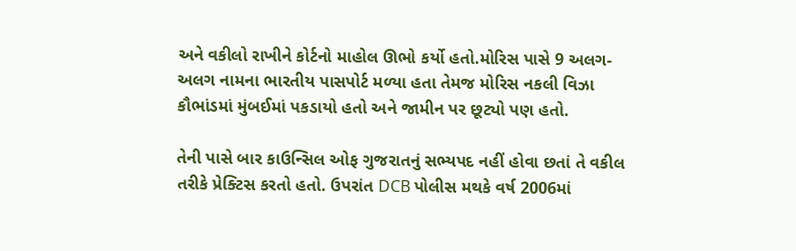અને વકીલો રાખીને કોર્ટનો માહોલ ઊભો કર્યો હતો.મોરિસ પાસે 9 અલગ-અલગ નામના ભારતીય પાસપોર્ટ મળ્યા હતા તેમજ મોરિસ નકલી વિઝા કૌભાંડમાં મુંબઈમાં પકડાયો હતો અને જામીન પર છૂટ્યો પણ હતો.

તેની પાસે બાર કાઉન્સિલ ઓફ ગુજરાતનું સભ્યપદ નહીં હોવા છતાં તે વકીલ તરીકે પ્રેક્ટિસ કરતો હતો. ઉપરાંત DCB પોલીસ મથકે વર્ષ 2006માં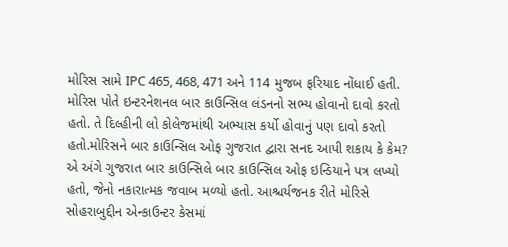મોરિસ સામે IPC 465, 468, 471 અને 114 મુજબ ફરિયાદ નોંધાઈ હતી. મોરિસ પોતે ઇન્ટરનેશનલ બાર કાઉન્સિલ લંડનનો સભ્ય હોવાનો દાવો કરતો હતો. તે દિલ્હીની લો કોલેજમાંથી અભ્યાસ કર્યો હોવાનું પણ દાવો કરતો હતો.મોરિસને બાર કાઉન્સિલ ઓફ ગુજરાત દ્વારા સનદ આપી શકાય કે કેમ? એ અંગે ગુજરાત બાર કાઉન્સિલે બાર કાઉન્સિલ ઓફ ઇન્ડિયાને પત્ર લખ્યો હતો, જેનો નકારાત્મક જવાબ મળ્યો હતો. આશ્ચર્યજનક રીતે મોરિસે સોહરાબુદ્દીન એન્કાઉન્ટર કેસમાં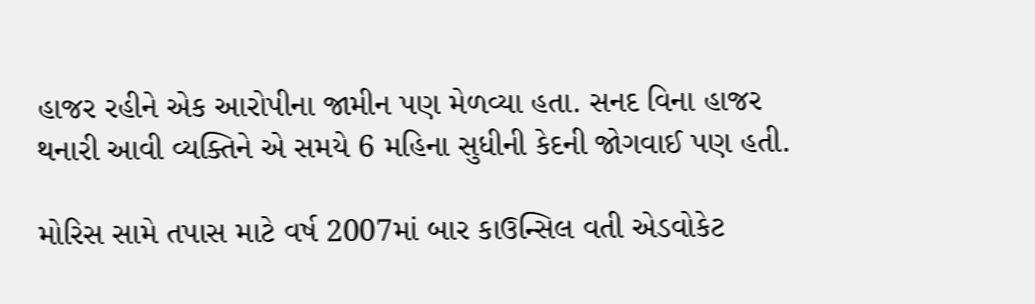હાજર રહીને એક આરોપીના જામીન પણ મેળવ્યા હતા. સનદ વિના હાજર થનારી આવી વ્યક્તિને એ સમયે 6 મહિના સુધીની કેદની જોગવાઈ પણ હતી.

મોરિસ સામે તપાસ માટે વર્ષ 2007માં બાર કાઉન્સિલ વતી એડવોકેટ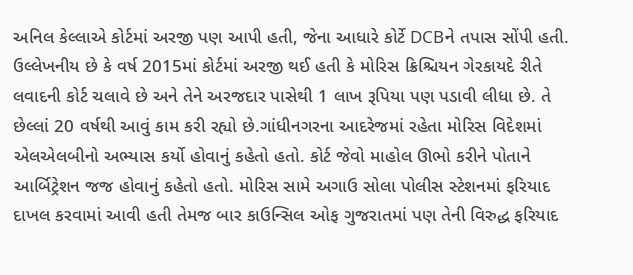અનિલ કેલ્લાએ કોર્ટમાં અરજી પણ આપી હતી, જેના આધારે કોર્ટે DCBને તપાસ સોંપી હતી. ઉલ્લેખનીય છે કે વર્ષ 2015માં કોર્ટમાં અરજી થઈ હતી કે મોરિસ ક્રિશ્ચિયન ગેરકાયદે રીતે લવાદની કોર્ટ ચલાવે છે અને તેને અરજદાર પાસેથી 1 લાખ રૂપિયા પણ પડાવી લીધા છે. તે છેલ્લાં 20 વર્ષથી આવું કામ કરી રહ્યો છે.ગાંધીનગરના આદરેજમાં રહેતા મોરિસ વિદેશમાં એલએલબીનો અભ્યાસ કર્યો હોવાનું કહેતો હતો. કોર્ટ જેવો માહોલ ઊભો કરીને પોતાને આર્બિટ્રેશન જજ હોવાનું કહેતો હતો. મોરિસ સામે અગાઉ સોલા પોલીસ સ્ટેશનમાં ફરિયાદ દાખલ કરવામાં આવી હતી તેમજ બાર કાઉન્સિલ ઓફ ગુજરાતમાં પણ તેની વિરુદ્ધ ફરિયાદ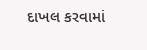દાખલ કરવામાં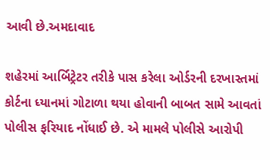આવી છે.અમદાવાદ

શહેરમાં આર્બિટ્રેટર તરીકે પાસ કરેલા ઓર્ડરની દરખાસ્તમાં કોર્ટના ધ્યાનમાં ગોટાળા થયા હોવાની બાબત સામે આવતાં પોલીસ ફરિયાદ નોંધાઈ છે. એ મામલે પોલીસે આરોપી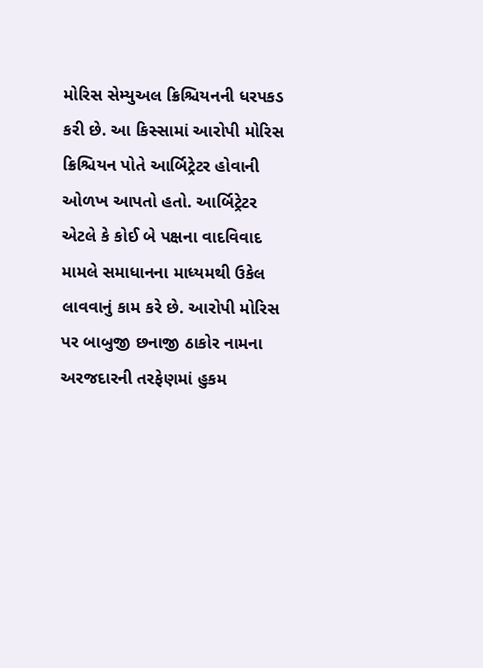મોરિસ સેમ્યુઅલ ક્રિશ્ચિયનની ધરપકડ કરી છે. આ કિસ્સામાં આરોપી મોરિસ ક્રિશ્ચિયન પોતે આર્બિટ્રેટર હોવાની ઓળખ આપતો હતો. આર્બિટ્રેટર એટલે કે કોઈ બે પક્ષના વાદવિવાદ મામલે સમાધાનના માધ્યમથી ઉકેલ લાવવાનું કામ કરે છે. આરોપી મોરિસ પર બાબુજી છનાજી ઠાકોર નામના અરજદારની તરફેણમાં હુકમ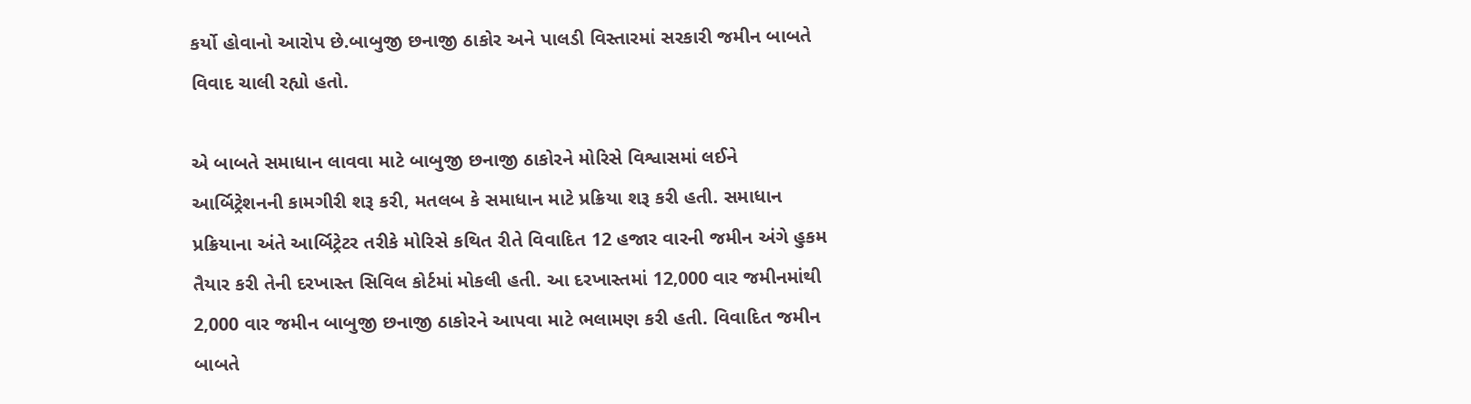કર્યો હોવાનો આરોપ છે.બાબુજી છનાજી ઠાકોર અને પાલડી વિસ્તારમાં સરકારી જમીન બાબતે વિવાદ ચાલી રહ્યો હતો.

એ બાબતે સમાધાન લાવવા માટે બાબુજી છનાજી ઠાકોરને મોરિસે વિશ્વાસમાં લઈને આર્બિટ્રેશનની કામગીરી શરૂ કરી, મતલબ કે સમાધાન માટે પ્રક્રિયા શરૂ કરી હતી. સમાધાન પ્રક્રિયાના અંતે આર્બિટ્રેટર તરીકે મોરિસે કથિત રીતે વિવાદિત 12 હજાર વારની જમીન અંગે હુકમ તૈયાર કરી તેની દરખાસ્ત સિવિલ કોર્ટમાં મોકલી હતી. આ દરખાસ્તમાં 12,000 વાર જમીનમાંથી 2,000 વાર જમીન બાબુજી છનાજી ઠાકોરને આપવા માટે ભલામણ કરી હતી. વિવાદિત જમીન બાબતે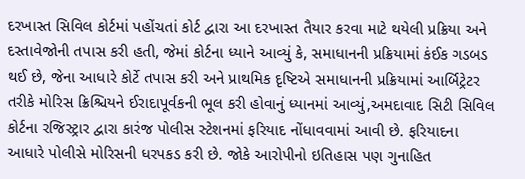દરખાસ્ત સિવિલ કોર્ટમાં પહોંચતાં કોર્ટ દ્વારા આ દરખાસ્ત તૈયાર કરવા માટે થયેલી પ્રક્રિયા અને દસ્તાવેજોની તપાસ કરી હતી, જેમાં કોર્ટના ધ્યાને આવ્યું કે, સમાધાનની પ્રક્રિયામાં કંઈક ગડબડ થઈ છે, જેના આધારે કોર્ટે તપાસ કરી અને પ્રાથમિક દૃષ્ટિએ સમાધાનની પ્રક્રિયામાં આર્બિટ્રેટર તરીકે મોરિસ ક્રિશ્ચિયને ઈરાદાપૂર્વકની ભૂલ કરી હોવાનું ધ્યાનમાં આવ્યું,અમદાવાદ સિટી સિવિલ કોર્ટના રજિસ્ટ્રાર દ્વારા કારંજ પોલીસ સ્ટેશનમાં ફરિયાદ નોંધાવવામાં આવી છે. ફરિયાદના આધારે પોલીસે મોરિસની ધરપકડ કરી છે. જોકે આરોપીનો ઇતિહાસ પણ ગુનાહિત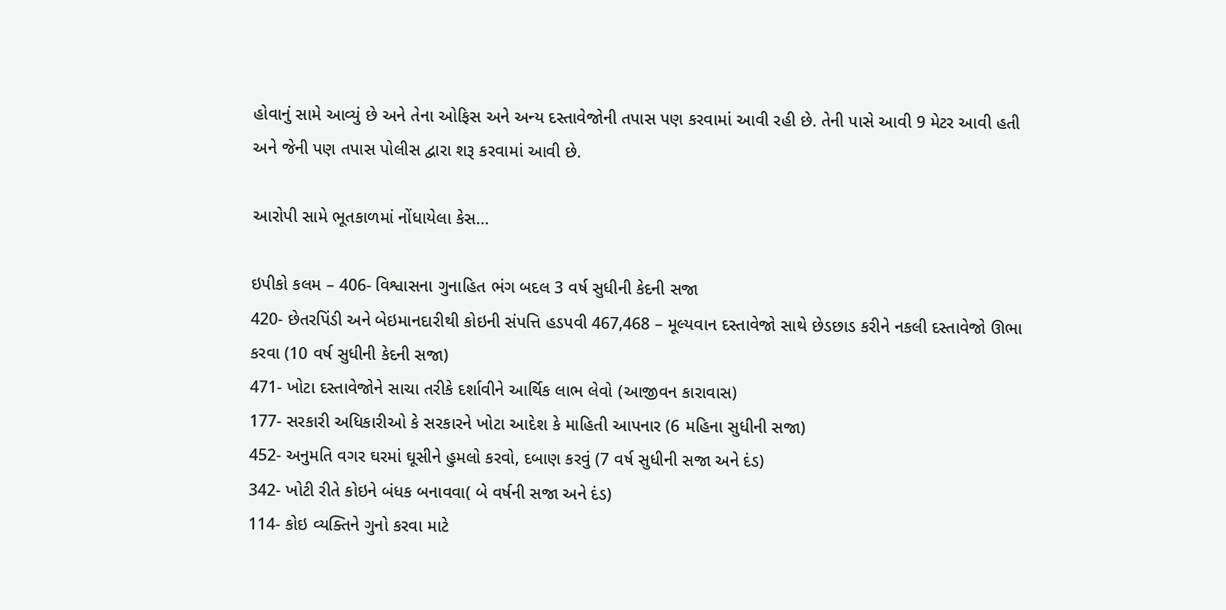હોવાનું સામે આવ્યું છે અને તેના ઓફિસ અને અન્ય દસ્તાવેજોની તપાસ પણ કરવામાં આવી રહી છે. તેની પાસે આવી 9 મેટર આવી હતી અને જેની પણ તપાસ પોલીસ દ્વારા શરૂ કરવામાં આવી છે.

આરોપી સામે ભૂતકાળમાં નોંધાયેલા કેસ…

ઇપીકો કલમ – 406- વિશ્વાસના ગુનાહિત ભંગ બદલ 3 વર્ષ સુધીની કેદની સજા
420- છેતરપિંડી અને બેઇમાનદારીથી કોઇની સંપત્તિ હડપવી 467,468 – મૂલ્યવાન દસ્તાવેજો સાથે છેડછાડ કરીને નકલી દસ્તાવેજો ઊભા કરવા (10 વર્ષ સુધીની કેદની સજા)
471- ખોટા દસ્તાવેજોને સાચા તરીકે દર્શાવીને આર્થિક લાભ લેવો (આજીવન કારાવાસ)
177- સરકારી અધિકારીઓ કે સરકારને ખોટા આદેશ કે માહિતી આપનાર (6 મહિના સુધીની સજા)
452- અનુમતિ વગર ઘરમાં ઘૂસીને હુમલો કરવો, દબાણ કરવું (7 વર્ષ સુધીની સજા અને દંડ)
342- ખોટી રીતે કોઇને બંધક બનાવવા( બે વર્ષની સજા અને દંડ)
114- કોઇ વ્યક્તિને ગુનો કરવા માટે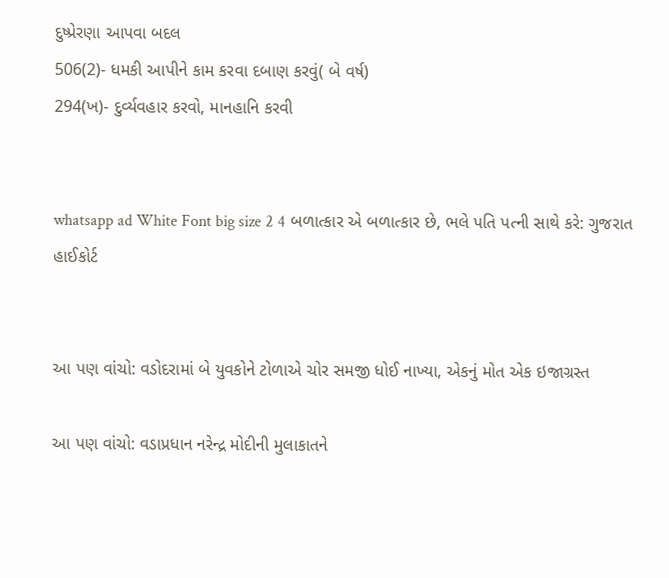દુષ્પ્રેરણા આપવા બદલ
506(2)- ધમકી આપીને કામ કરવા દબાણ કરવું( બે વર્ષ)
294(ખ)- દુર્વ્યવહાર કરવો, માનહાનિ કરવી


whatsapp ad White Font big size 2 4 બળાત્કાર એ બળાત્કાર છે, ભલે પતિ પત્ની સાથે કરે: ગુજરાત હાઈકોર્ટ


આ પણ વાંચો: વડોદરામાં બે યુવકોને ટોળાએ ચોર સમજી ધોઈ નાખ્યા, એકનું મોત એક ઇજાગ્રસ્ત

આ પણ વાંચો: વડાપ્રધાન નરેન્દ્ર મોદીની મુલાકાતને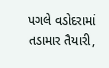પગલે વડોદરામાં તડામાર તૈયારી,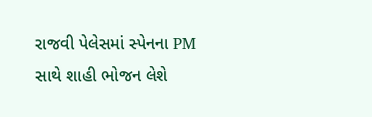રાજવી પેલેસમાં સ્પેનના PM સાથે શાહી ભોજન લેશે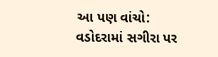આ પણ વાંચો: વડોદરામાં સગીરા પર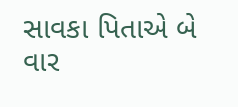સાવકા પિતાએ બે વાર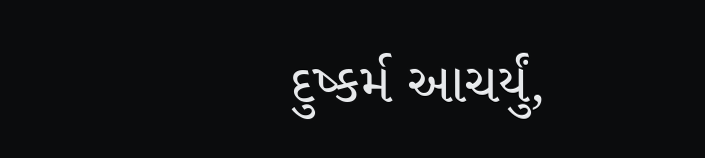દુષ્કર્મ આચર્યું,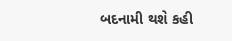બદનામી થશે કહી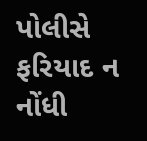પોલીસે ફરિયાદ ન નોંધી